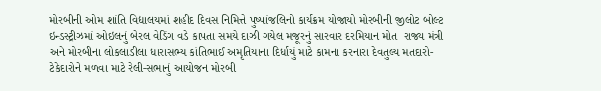મોરબીની ઓમ શાંતિ વિદ્યાલયમાં શહીદ દિવસ નિમિત્તે પુષ્પાંજલિનો કાર્યક્રમ યોજાયો મોરબીની જીલોટ બોલ્ટ ઇન્ડસ્ટ્રીઝમાં ઓઇલનું બેરલ વેડિંગ વડે કાપતા સમયે દાઝી ગયેલ મજૂરનું સારવાર દરમિયાન મોત  રાજ્ય મંત્રી અને મોરબીના લોકલાડીલા ધારાસભ્ય કાંતિભાઈ અમૃતિયાના દિર્ધાયું માટે કામના કરનારા દેવતુલ્ય મતદારો-ટેકેદારોને મળવા માટે રેલી-સભાનું આયોજન મોરબી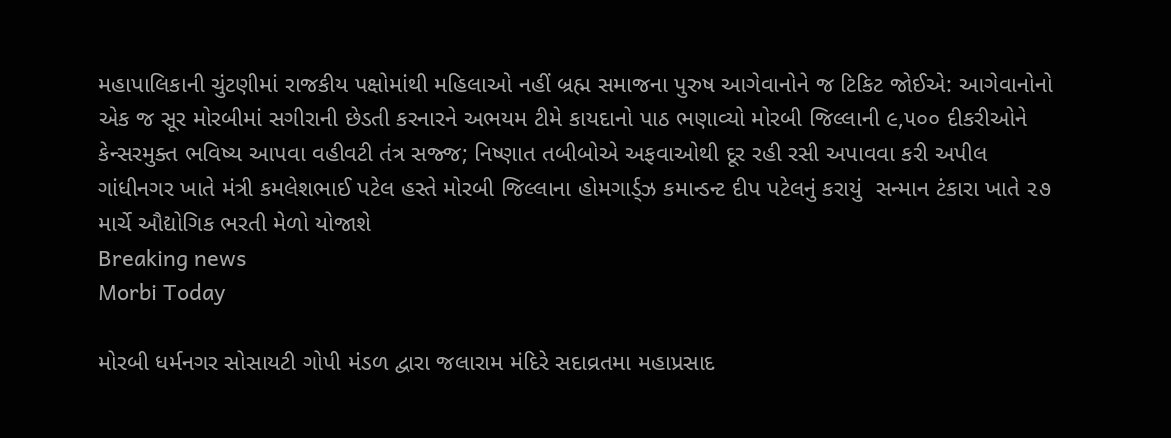મહાપાલિકાની ચુંટણીમાં રાજકીય પક્ષોમાંથી મહિલાઓ નહીં બ્રહ્મ સમાજના પુરુષ આગેવાનોને જ ટિકિટ જોઈએ: આગેવાનોનો એક જ સૂર મોરબીમાં સગીરાની છેડતી કરનારને અભયમ ટીમે કાયદાનો પાઠ ભણાવ્યો મોરબી જિલ્લાની ૯,૫૦૦ દીકરીઓને કેન્સરમુક્ત ભવિષ્ય આપવા વહીવટી તંત્ર સજ્જ; નિષ્ણાત તબીબોએ અફવાઓથી દૂર રહી રસી અપાવવા કરી અપીલ ગાંધીનગર ખાતે મંત્રી કમલેશભાઈ પટેલ હસ્તે મોરબી જિલ્લાના હોમગાર્ડ્ઝ કમાન્ડન્ટ દીપ પટેલનું કરાયું  સન્માન ટંકારા ખાતે ૨૭ માર્ચે ઔદ્યોગિક ભરતી મેળો યોજાશે
Breaking news
Morbi Today

મોરબી ધર્મનગર સોસાયટી ગોપી મંડળ દ્વારા જલારામ મંદિરે સદાવ્રતમા મહાપ્રસાદ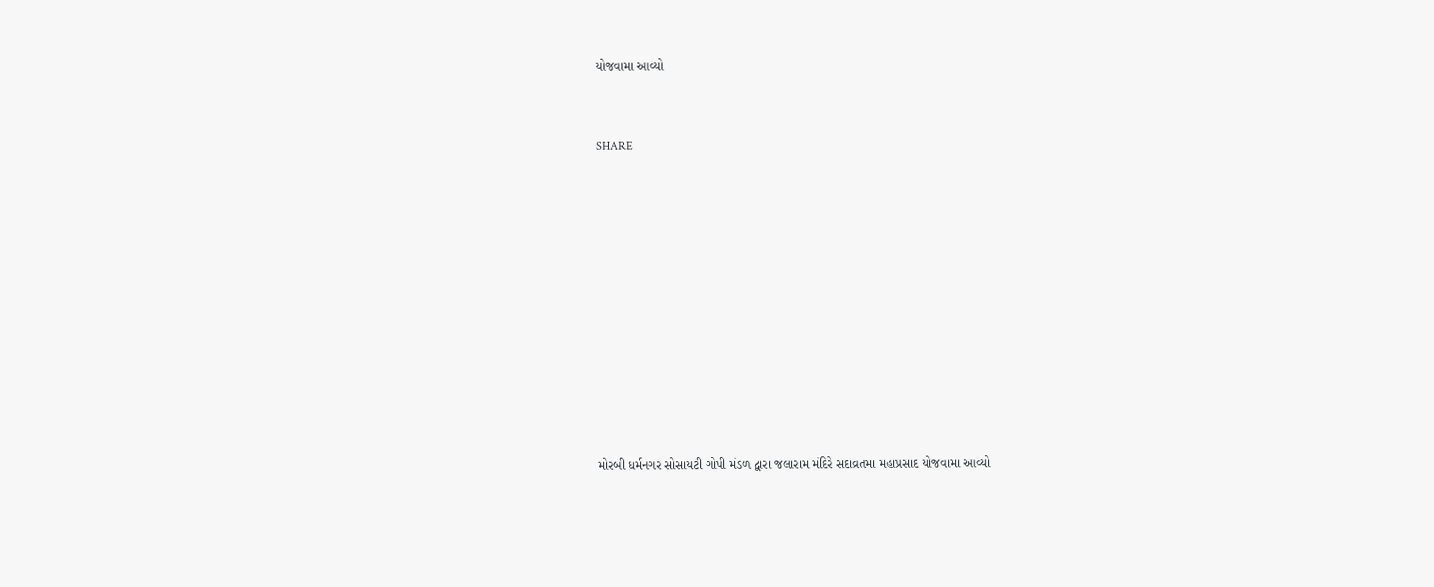યોજવામા આવ્યો


SHARE











મોરબી ધર્મનગર સોસાયટી ગોપી મંડળ દ્વારા જલારામ મંદિરે સદાવ્રતમા મહાપ્રસાદ યોજવામા આવ્યો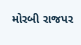મોરબી રાજપર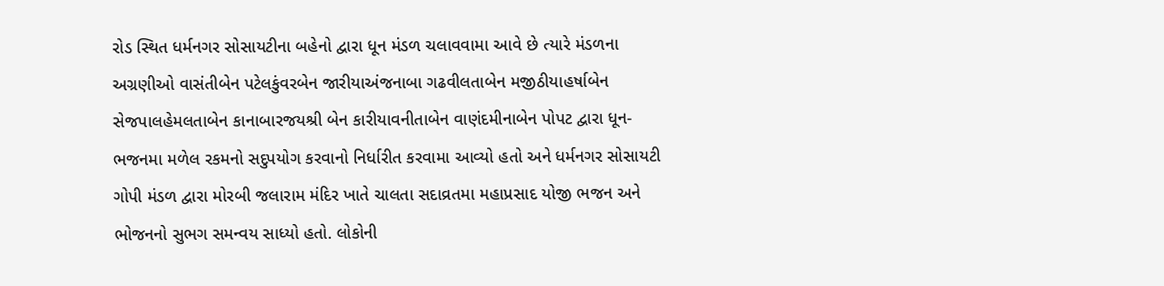રોડ સ્થિત ધર્મનગર સોસાયટીના બહેનો દ્વારા ધૂન મંડળ ચલાવવામા આવે છે ત્યારે મંડળના અગ્રણીઓ વાસંતીબેન પટેલકુંવરબેન જારીયાઅંજનાબા ગઢવીલતાબેન મજીઠીયાહર્ષાબેન સેજપાલહેમલતાબેન કાનાબારજયશ્રી બેન કારીયાવનીતાબેન વાણંદમીનાબેન પોપટ દ્વારા ધૂન-ભજનમા મળેલ રકમનો સદુપયોગ કરવાનો નિર્ધારીત કરવામા આવ્યો હતો અને ધર્મનગર સોસાયટી ગોપી મંડળ દ્વારા મોરબી જલારામ મંદિર ખાતે ચાલતા સદાવ્રતમા મહાપ્રસાદ યોજી ભજન અને ભોજનનો સુભગ સમન્વય સાધ્યો હતો. લોકોની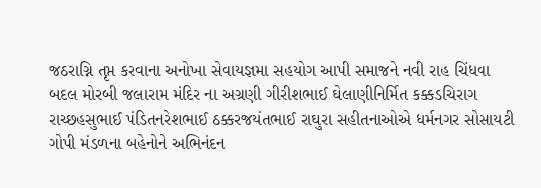જઠરાગ્નિ તૃપ્ત કરવાના અનોખા સેવાયજ્ઞમા સહયોગ આપી સમાજને નવી રાહ ચિંધવા બદલ મોરબી જલારામ મંદિર ના અગ્રણી ગીરીશભાઈ ઘેલાણીનિર્મિત કક્કડચિરાગ રાચ્છહસુભાઈ પંડિતનરેશભાઈ ઠક્કરજયંતભાઈ રાઘુરા સહીતનાઓએ ધર્મનગર સોસાયટી ગોપી મંડળના બહેનોને અભિનંદન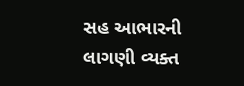સહ આભારની લાગણી વ્યક્ત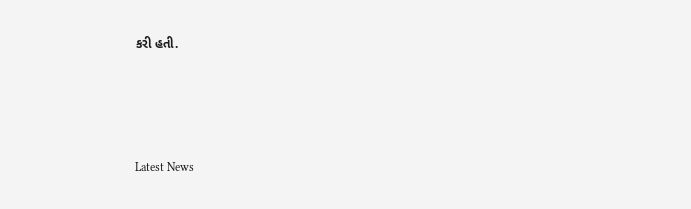કરી હતી.






Latest News